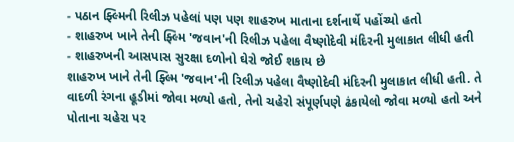- પઠાન ફ્લ્મિની રિલીઝ પહેલાં પણ પણ શાહરુખ માતાના દર્શનાર્થે પહોંચ્યો હતો
- શાહરુખ ખાને તેની ફ્લ્મિ 'જવાન'ની રિલીઝ પહેલા વૈષ્ણોદેવી મંદિરની મુલાકાત લીધી હતી
- શાહરુખની આસપાસ સુરક્ષા દળોનો ઘેરો જોઈ શકાય છે
શાહરુખ ખાને તેની ફ્લ્મિ 'જવાન'ની રિલીઝ પહેલા વૈષ્ણોદેવી મંદિરની મુલાકાત લીધી હતી. તે વાદળી રંગના હૂડીમાં જોવા મળ્યો હતો, તેનો ચહેરો સંપૂર્ણપણે ઢંકાયેલો જોવા મળ્યો હતો અને પોતાના ચહેરા પર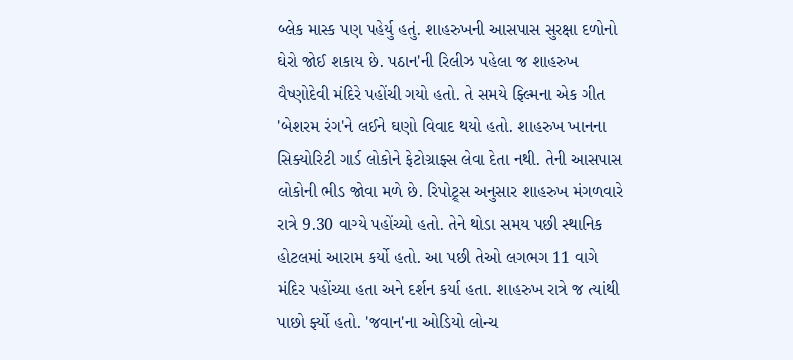બ્લેક માસ્ક પણ પહેર્યુ હતું. શાહરુખની આસપાસ સુરક્ષા દળોનો ઘેરો જોઈ શકાય છે. પઠાન'ની રિલીઝ પહેલા જ શાહરુખ વૈષ્ણોદેવી મંદિરે પહોંચી ગયો હતો. તે સમયે ફ્લ્મિના એક ગીત 'બેશરમ રંગ'ને લઈને ઘણો વિવાદ થયો હતો. શાહરુખ ખાનના સિક્યોરિટી ગાર્ડ લોકોને ફેટોગ્રાફ્સ લેવા દેતા નથી. તેની આસપાસ લોકોની ભીડ જોવા મળે છે. રિપોટ્ર્સ અનુસાર શાહરુખ મંગળવારે રાત્રે 9.30 વાગ્યે પહોંચ્યો હતો. તેને થોડા સમય પછી સ્થાનિક હોટલમાં આરામ કર્યો હતો. આ પછી તેઓ લગભગ 11 વાગે મંદિર પહોંચ્યા હતા અને દર્શન કર્યા હતા. શાહરુખ રાત્રે જ ત્યાંથી પાછો ર્ફ્યો હતો. 'જવાન'ના ઓડિયો લોન્ચ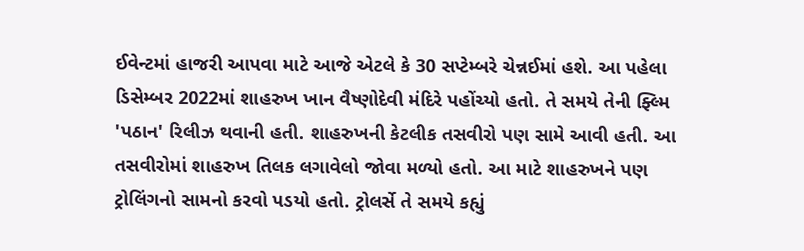ઈવેન્ટમાં હાજરી આપવા માટે આજે એટલે કે 30 સપ્ટેમ્બરે ચેન્નઈમાં હશે. આ પહેલા ડિસેમ્બર 2022માં શાહરુખ ખાન વૈષ્ણોદેવી મંદિરે પહોંચ્યો હતો. તે સમયે તેની ફ્લ્મિ 'પઠાન' રિલીઝ થવાની હતી. શાહરુખની કેટલીક તસવીરો પણ સામે આવી હતી. આ તસવીરોમાં શાહરુખ તિલક લગાવેલો જોવા મળ્યો હતો. આ માટે શાહરુખને પણ ટ્રોલિંગનો સામનો કરવો પડયો હતો. ટ્રોલર્સે તે સમયે કહ્યું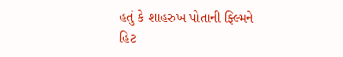હતું કે શાહરુખ પોતાની ફ્લ્મિને હિટ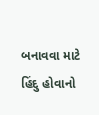બનાવવા માટે હિંદુ હોવાનો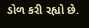ડોળ કરી રહ્યો છે.